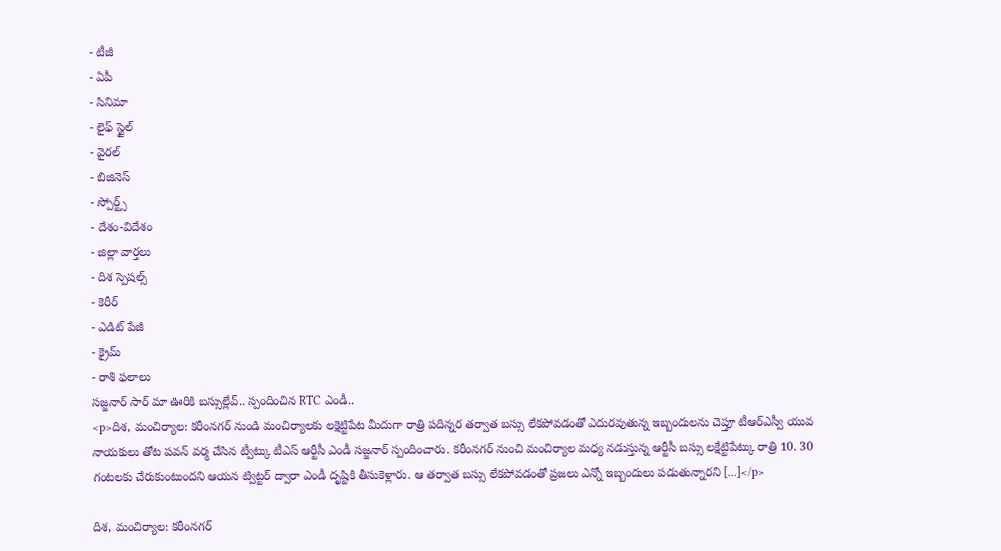- టీజీ
- ఏపీ
- సినిమా
- లైఫ్ స్టైల్
- వైరల్
- బిజినెస్
- స్పోర్ట్స్
- దేశం-విదేశం
- జిల్లా వార్తలు
- దిశ స్పెషల్స్
- కెరీర్
- ఎడిట్ పేజీ
- క్రైమ్
- రాశి ఫలాలు
సజ్జనార్ సార్ మా ఊరికి బస్సుల్లేవ్.. స్పందించిన RTC ఎండీ..
<p>దిశ, మంచిర్యాల: కరీంనగర్ నుండి మంచిర్యాలకు లక్షెట్టిపేట మీదుగా రాత్రి పదిన్నర తర్వాత బస్సు లేకపోవడంతో ఎదురవుతున్న ఇబ్బందులను చెప్తూ టీఆర్ఎస్వీ యువ నాయకులు తోట పవన్ వర్మ చేసిన ట్వీట్కు టీఎస్ ఆర్టీసీ ఎండీ సజ్జనార్ స్పందించారు. కరీంనగర్ నుంచి మంచిర్యాల మధ్య నడుస్తున్న ఆర్టీసీ బస్సు లక్షేట్టిపేట్కు రాత్రి 10. 30 గంటలకు చేరుకుంటుందని ఆయన ట్విట్టర్ ద్వారా ఎండీ దృష్టికి తీసుకెళ్లారు. ఆ తర్వాత బస్సు లేకపోవడంతో ప్రజలు ఎన్నో ఇబ్బందులు పడుతున్నారని […]</p>

దిశ, మంచిర్యాల: కరీంనగర్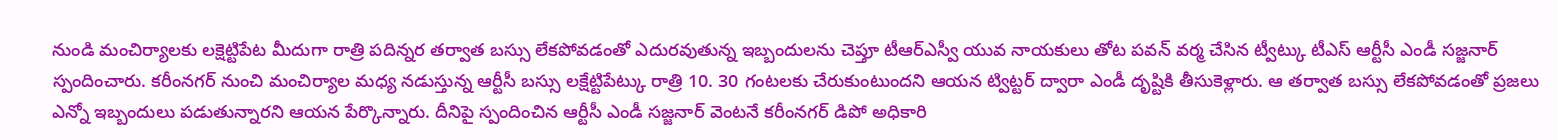నుండి మంచిర్యాలకు లక్షెట్టిపేట మీదుగా రాత్రి పదిన్నర తర్వాత బస్సు లేకపోవడంతో ఎదురవుతున్న ఇబ్బందులను చెప్తూ టీఆర్ఎస్వీ యువ నాయకులు తోట పవన్ వర్మ చేసిన ట్వీట్కు టీఎస్ ఆర్టీసీ ఎండీ సజ్జనార్ స్పందించారు. కరీంనగర్ నుంచి మంచిర్యాల మధ్య నడుస్తున్న ఆర్టీసీ బస్సు లక్షేట్టిపేట్కు రాత్రి 10. 30 గంటలకు చేరుకుంటుందని ఆయన ట్విట్టర్ ద్వారా ఎండీ దృష్టికి తీసుకెళ్లారు. ఆ తర్వాత బస్సు లేకపోవడంతో ప్రజలు ఎన్నో ఇబ్బందులు పడుతున్నారని ఆయన పేర్కొన్నారు. దీనిపై స్పందించిన ఆర్టీసీ ఎండీ సజ్జనార్ వెంటనే కరీంనగర్ డిపో అధికారి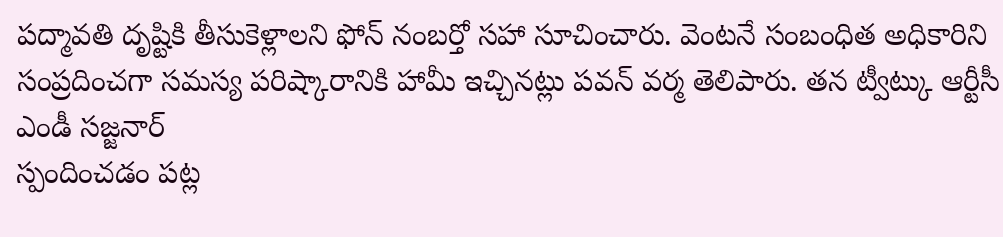పద్మావతి దృష్టికి తీసుకెళ్లాలని ఫోన్ నంబర్తో సహా సూచించారు. వెంటనే సంబంధిత అధికారిని సంప్రదించగా సమస్య పరిష్కారానికి హామీ ఇచ్చినట్లు పవన్ వర్మ తెలిపారు. తన ట్వీట్కు ఆర్టీసీ ఎండీ సజ్జనార్
స్పందించడం పట్ల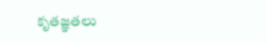కృతజ్ఞతలు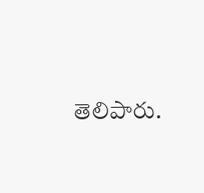తెలిపారు.